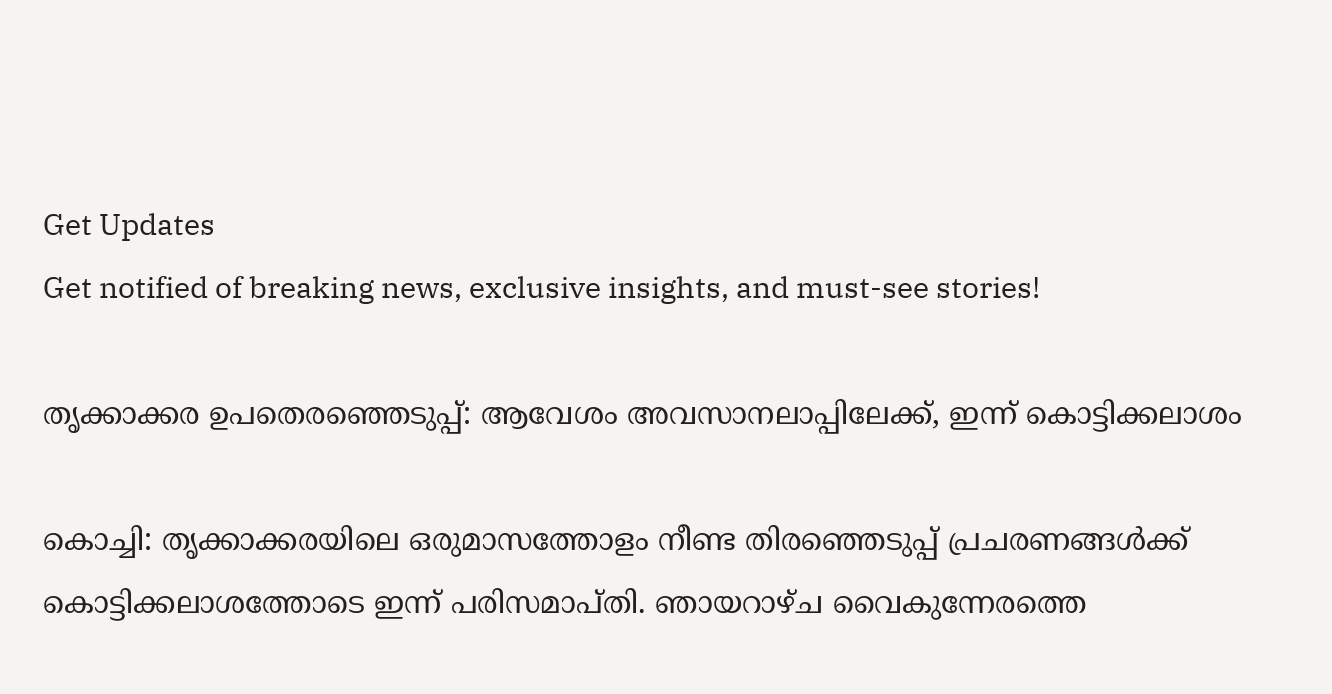Get Updates
Get notified of breaking news, exclusive insights, and must-see stories!

തൃക്കാക്കര ഉപതെരഞ്ഞെടുപ്പ്: ആവേശം അവസാനലാപ്പിലേക്ക്, ഇന്ന് കൊട്ടിക്കലാശം

കൊച്ചി: തൃക്കാക്കരയിലെ ഒരുമാസത്തോളം നീണ്ട തിരഞ്ഞെടുപ്പ് പ്രചരണങ്ങള്‍ക്ക് കൊട്ടിക്കലാശത്തോടെ ഇന്ന് പരിസമാപ്തി. ഞായറാഴ്ച വൈകുന്നേരത്തെ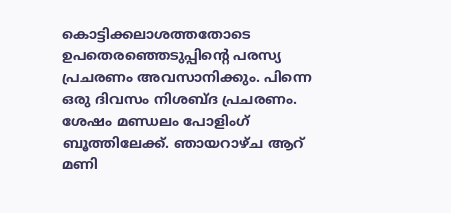കൊട്ടിക്കലാശത്തതോടെ ഉപതെരഞ്ഞെടുപ്പിന്റെ പരസ്യ പ്രചരണം അവസാനിക്കും. പിന്നെ ഒരു ദിവസം നിശബ്ദ പ്രചരണം. ശേഷം മണ്ഡലം പോളിംഗ് ബൂത്തിലേക്ക്. ഞായറാഴ്ച ആറ് മണി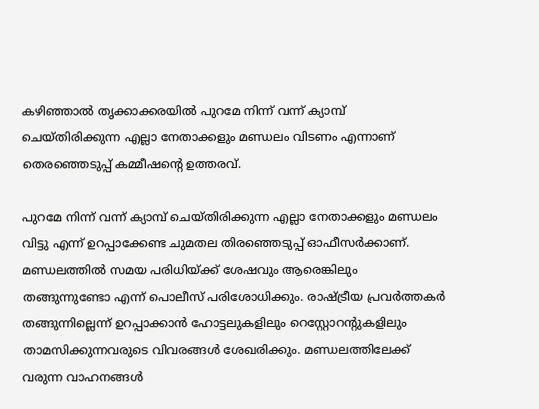കഴിഞ്ഞാല്‍ തൃക്കാക്കരയില്‍ പുറമേ നിന്ന് വന്ന് ക്യാമ്പ് ചെയ്തിരിക്കുന്ന എല്ലാ നേതാക്കളും മണ്ഡലം വിടണം എന്നാണ് തെരഞ്ഞെടുപ്പ് കമ്മീഷന്റെ ഉത്തരവ്.

പുറമേ നിന്ന് വന്ന് ക്യാമ്പ് ചെയ്തിരിക്കുന്ന എല്ലാ നേതാക്കളും മണ്ഡലം വിട്ടു എന്ന് ഉറപ്പാക്കേണ്ട ചുമതല തിരഞ്ഞെടുപ്പ് ഓഫീസര്‍ക്കാണ്. മണ്ഡലത്തില്‍ സമയ പരിധിയ്ക്ക് ശേഷവും ആരെങ്കിലും തങ്ങുന്നുണ്ടോ എന്ന് പൊലീസ് പരിശോധിക്കും. രാഷ്ട്രീയ പ്രവര്‍ത്തകര്‍ തങ്ങുന്നില്ലെന്ന് ഉറപ്പാക്കാന്‍ ഹോട്ടലുകളിലും റെസ്റ്റോറന്റുകളിലും താമസിക്കുന്നവരുടെ വിവരങ്ങള്‍ ശേഖരിക്കും. മണ്ഡലത്തിലേക്ക് വരുന്ന വാഹനങ്ങള്‍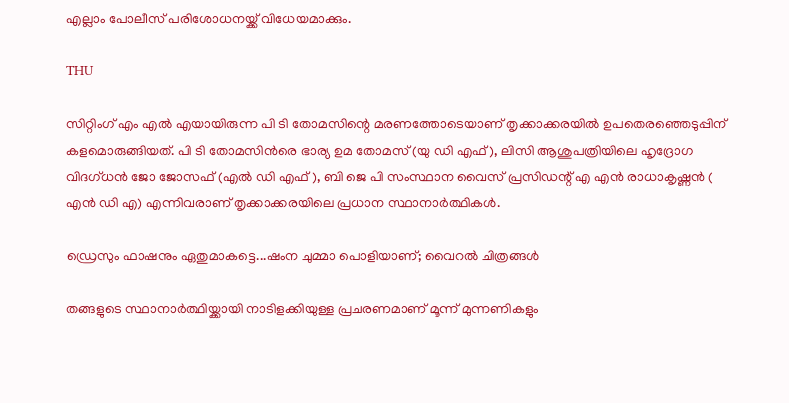എല്ലാം പോലീസ് പരിശോധനയ്ക്ക് വിധേയമാക്കും.

THU

സിറ്റിംഗ് എം എല്‍ എയായിരുന്ന പി ടി തോമസിന്റെ മരണത്തോടെയാണ് തൃക്കാക്കരയില്‍ ഉപതെരഞ്ഞെടുപ്പിന് കളമൊരുങ്ങിയത്. പി ടി തോമസിന്‍രെ ഭാര്യ ഉമ തോമസ് (യു ഡി എഫ്), ലിസി ആശുപത്രിയിലെ ഹൃദ്രോഗ വിദഗ്ധന്‍ ജോ ജോസഫ് (എല്‍ ഡി എഫ് ), ബി ജെ പി സംസ്ഥാന വൈസ് പ്രസിഡന്റ് എ എന്‍ രാധാകൃഷ്ണന്‍ ( എന്‍ ഡി എ) എന്നിവരാണ് തൃക്കാക്കരയിലെ പ്രധാന സ്ഥാനാര്‍ത്ഥികള്‍.

ഡ്രെസും ഫാഷനും ഏതുമാകട്ടെ...ഷംന ചുമ്മാ പൊളിയാണ്; വൈറല്‍ ചിത്രങ്ങള്‍

തങ്ങളുടെ സ്ഥാനാര്‍ത്ഥിയ്ക്കായി നാടിളക്കിയുള്ള പ്രചരണമാണ് മൂന്ന് മുന്നണികളും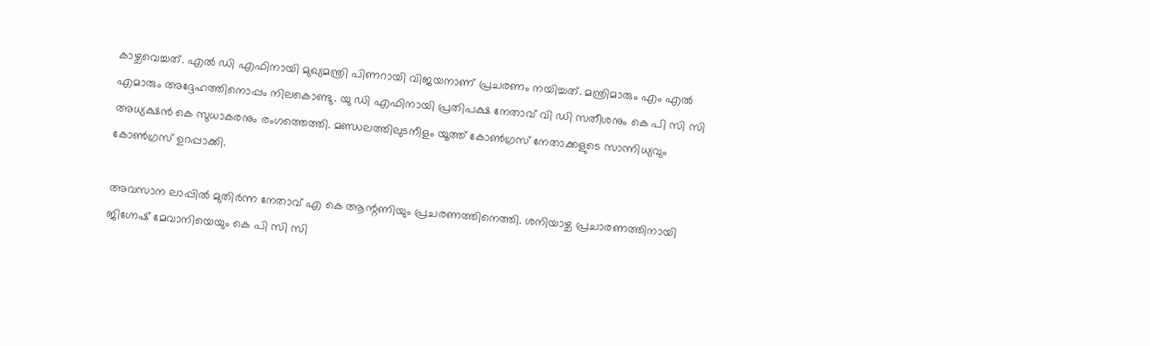കാഴ്ചവെച്ചത്. എല്‍ ഡി എഫിനായി മുഖ്യമന്ത്രി പിണറായി വിജയനാണ് പ്രചരണം നയിച്ചത്. മന്ത്രിമാരും എം എല്‍ എമാരും അദ്ദേഹത്തിനൊപ്പം നിലകൊണ്ടു. യു ഡി എഫിനായി പ്രതിപക്ഷ നേതാവ് വി ഡി സതീശനും കെ പി സി സി അധ്യക്ഷന്‍ കെ സുധാകരനും രംഗത്തെത്തി. മണ്ഡലത്തിലുടനീളം യൂത്ത് കോണ്‍ഗ്രസ് നേതാക്കളുടെ സാന്നിധ്യവും കോണ്‍ഗ്രസ് ഉറപ്പാക്കി.

അവസാന ലാപ്പില്‍ മുതിര്‍ന്ന നേതാവ് എ കെ ആന്റണിയും പ്രചരണത്തിനെത്തി. ശനിയാഴ്ച പ്രചാരണത്തിനായി ജിഗ്നേഷ് മേവാനിയെയും കെ പി സി സി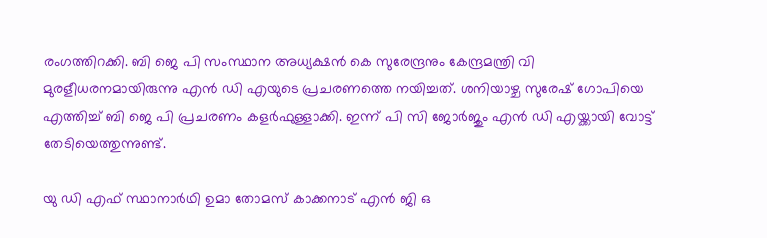രംഗത്തിറക്കി. ബി ജെ പി സംസ്ഥാന അധ്യക്ഷന്‍ കെ സുരേന്ദ്രനും കേന്ദ്രമന്ത്രി വി മുരളീധരനമായിരുന്നു എന്‍ ഡി എയുടെ പ്രചരണത്തെ നയിച്ചത്. ശനിയാഴ്ച സുരേഷ് ഗോപിയെ എത്തിച്ച് ബി ജെ പി പ്രചരണം കളര്‍ഫുള്ളാക്കി. ഇന്ന് പി സി ജോര്‍ജും എന്‍ ഡി എയ്ക്കായി വോട്ട് തേടിയെത്തുന്നുണ്ട്.

യു ഡി എഫ് സ്ഥാനാര്‍ഥി ഉമാ തോമസ് കാക്കനാട് എന്‍ ജി ഒ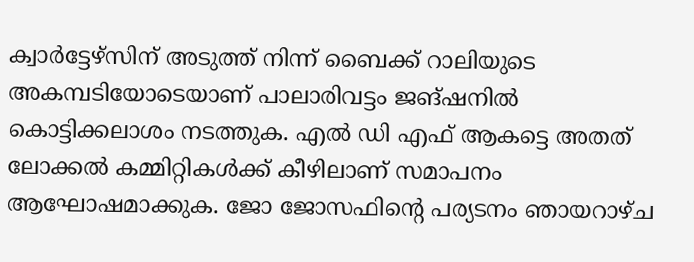ക്വാര്‍ട്ടേഴ്‌സിന് അടുത്ത് നിന്ന് ബൈക്ക് റാലിയുടെ അകമ്പടിയോടെയാണ് പാലാരിവട്ടം ജങ്ഷനില്‍ കൊട്ടിക്കലാശം നടത്തുക. എല്‍ ഡി എഫ് ആകട്ടെ അതത് ലോക്കല്‍ കമ്മിറ്റികള്‍ക്ക് കീഴിലാണ് സമാപനം ആഘോഷമാക്കുക. ജോ ജോസഫിന്റെ പര്യടനം ഞായറാഴ്ച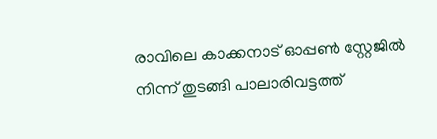രാവിലെ കാക്കനാട് ഓപ്പണ്‍ സ്റ്റേജില്‍ നിന്ന് തുടങ്ങി പാലാരിവട്ടത്ത്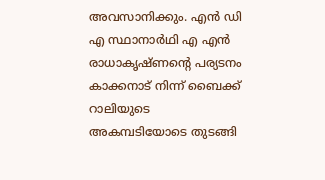അവസാനിക്കും. എന്‍ ഡി എ സ്ഥാനാര്‍ഥി എ എന്‍ രാധാകൃഷ്ണന്റെ പര്യടനം കാക്കനാട് നിന്ന് ബൈക്ക് റാലിയുടെ അകമ്പടിയോടെ തുടങ്ങി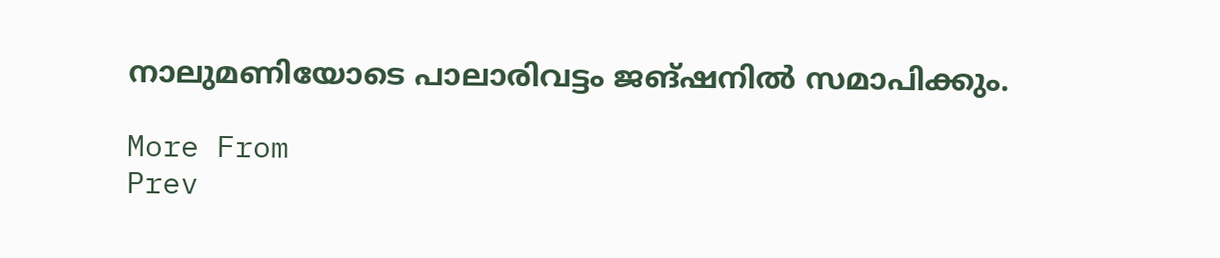നാലുമണിയോടെ പാലാരിവട്ടം ജങ്ഷനില്‍ സമാപിക്കും.

More From
Prev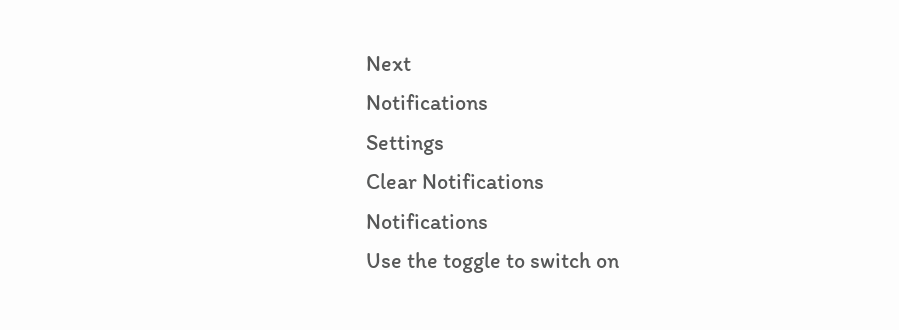Next
Notifications
Settings
Clear Notifications
Notifications
Use the toggle to switch on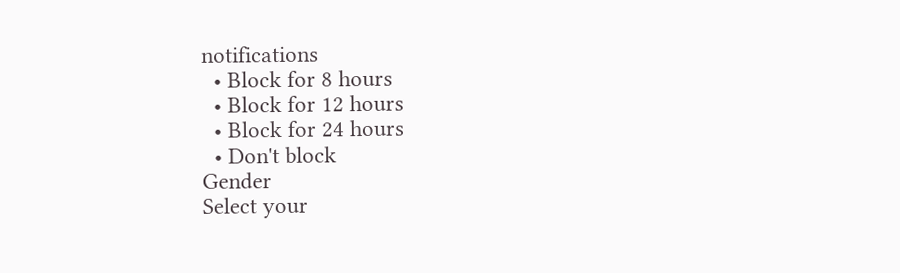notifications
  • Block for 8 hours
  • Block for 12 hours
  • Block for 24 hours
  • Don't block
Gender
Select your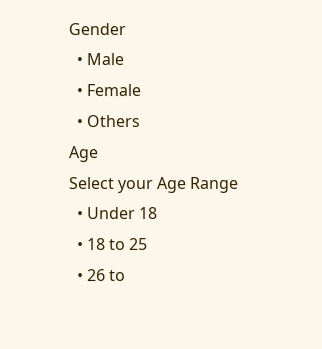Gender
  • Male
  • Female
  • Others
Age
Select your Age Range
  • Under 18
  • 18 to 25
  • 26 to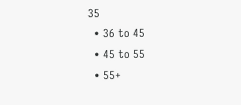35
  • 36 to 45
  • 45 to 55
  • 55+